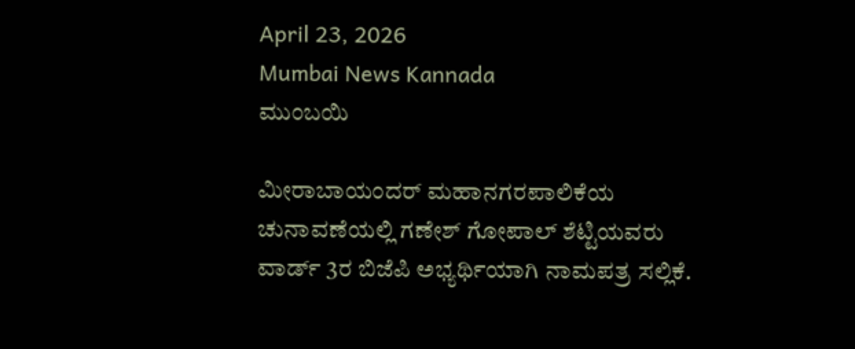April 23, 2026
Mumbai News Kannada
ಮುಂಬಯಿ

ಮೀರಾಬಾಯಂದರ್ ಮಹಾನಗರಪಾಲಿಕೆಯ ಚುನಾವಣೆಯಲ್ಲಿ ಗಣೇಶ್ ಗೋಪಾಲ್ ಶೆಟ್ಟಿಯವರು ವಾರ್ಡ್ 3ರ ಬಿಜೆಪಿ ಅಭ್ಯರ್ಥಿಯಾಗಿ ನಾಮಪತ್ರ ಸಲ್ಲಿಕೆ.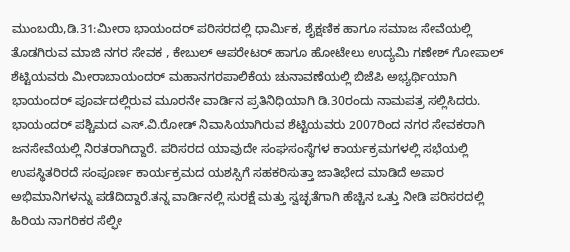ಮುಂಬಯಿ,ಡಿ.31:ಮೀರಾ ಭಾಯಂದರ್ ಪರಿಸರದಲ್ಲಿ ಧಾರ್ಮಿಕ, ಶೈಕ್ಷಣಿಕ ಹಾಗೂ ಸಮಾಜ ಸೇವೆಯಲ್ಲಿ ತೊಡಗಿರುವ ಮಾಜಿ ನಗರ ಸೇವಕ , ಕೇಬುಲ್ ಆಪರೇಟರ್ ಹಾಗೂ ಹೋಟೇಲು ಉದ್ಯಮಿ ಗಣೇಶ್ ಗೋಪಾಲ್ ಶೆಟ್ಟಿಯವರು ಮೀರಾಬಾಯಂದರ್ ಮಹಾನಗರಪಾಲಿಕೆಯ ಚುನಾವಣೆಯಲ್ಲಿ ಬಿಜೆಪಿ ಅಭ್ಯರ್ಥಿಯಾಗಿ ಭಾಯಂದರ್ ಪೂರ್ವದಲ್ಲಿರುವ ಮೂರನೇ ವಾರ್ಡಿನ ಪ್ರತಿನಿಧಿಯಾಗಿ ಡಿ.30ರಂದು ನಾಮಪತ್ರ ಸಲ್ಲಿಸಿದರು.
ಭಾಯಂದರ್ ಪಶ್ಚಿಮದ ಎಸ್.ವಿ.ರೋಡ್ ನಿವಾಸಿಯಾಗಿರುವ ಶೆಟ್ಟಿಯವರು 2007ರಿಂದ ನಗರ ಸೇವಕರಾಗಿ ಜನಸೇವೆಯಲ್ಲಿ ನಿರತರಾಗಿದ್ದಾರೆ. ಪರಿಸರದ ಯಾವುದೇ ಸಂಘಸಂಸ್ಥೆಗಳ ಕಾರ್ಯಕ್ರಮಗಳಲ್ಲಿ ಸಭೆಯಲ್ಲಿ ಉಪಸ್ಥಿತರಿರದೆ ಸಂಪೂರ್ಣ ಕಾರ್ಯಕ್ರಮದ ಯಶಸ್ಸಿಗೆ ಸಹಕರಿಸುತ್ತಾ ಜಾತಿಭೇದ ಮಾಡಿದೆ ಅಪಾರ ಅಭಿಮಾನಿಗಳನ್ನು ಪಡೆದಿದ್ದಾರೆ.ತನ್ನ ವಾರ್ಡಿನಲ್ಲಿ ಸುರಕ್ಷೆ ಮತ್ತು ಸ್ವಚ್ಛತೆಗಾಗಿ ಹೆಚ್ಚಿನ ಒತ್ತು ನೀಡಿ ಪರಿಸರದಲ್ಲಿ ಹಿರಿಯ ನಾಗರಿಕರ ಸೆಲ್ಫೀ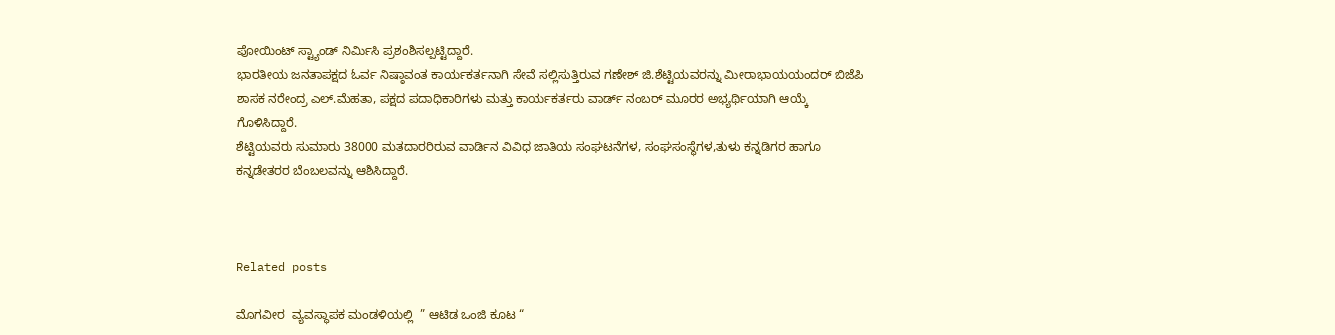ಪೋಯಿಂಟ್ ಸ್ಟ್ಯಾಂಡ್ ನಿರ್ಮಿಸಿ ಪ್ರಶಂಶಿಸಲ್ಪಟ್ಟಿದ್ದಾರೆ.
ಭಾರತೀಯ ಜನತಾಪಕ್ಷದ ಓರ್ವ ನಿಷ್ಠಾವಂತ ಕಾರ್ಯಕರ್ತನಾಗಿ ಸೇವೆ ಸಲ್ಲಿಸುತ್ತಿರುವ ಗಣೇಶ್ ಜಿ.ಶೆಟ್ಟಿಯವರನ್ನು ಮೀರಾಭಾಯಯಂದರ್ ಬಿಜೆಪಿ ಶಾಸಕ ನರೇಂದ್ರ ಎಲ್.ಮೆಹತಾ, ಪಕ್ಷದ ಪದಾಧಿಕಾರಿಗಳು ಮತ್ತು ಕಾರ್ಯಕರ್ತರು ವಾರ್ಡ್ ನಂಬರ್ ಮೂರರ ಅಭ್ಯರ್ಥಿಯಾಗಿ ಆಯ್ಕೆ ಗೊಳಿಸಿದ್ದಾರೆ.
ಶೆಟ್ಟಿಯವರು ಸುಮಾರು 38000 ಮತದಾರರಿರುವ ವಾರ್ಡಿನ ವಿವಿಧ ಜಾತಿಯ ಸಂಘಟನೆಗಳ, ಸಂಘಸಂಸ್ಥೆಗಳ,ತುಳು ಕನ್ನಡಿಗರ ಹಾಗೂ ಕನ್ನಡೇತರರ ಬೆಂಬಲವನ್ನು ಆಶಿಸಿದ್ದಾರೆ.



Related posts

ಮೊಗವೀರ  ವ್ಯವಸ್ಥಾಪಕ ಮಂಡಳಿಯಲ್ಲಿ  ” ಆಟಿಡ ಒಂಜಿ ಕೂಟ “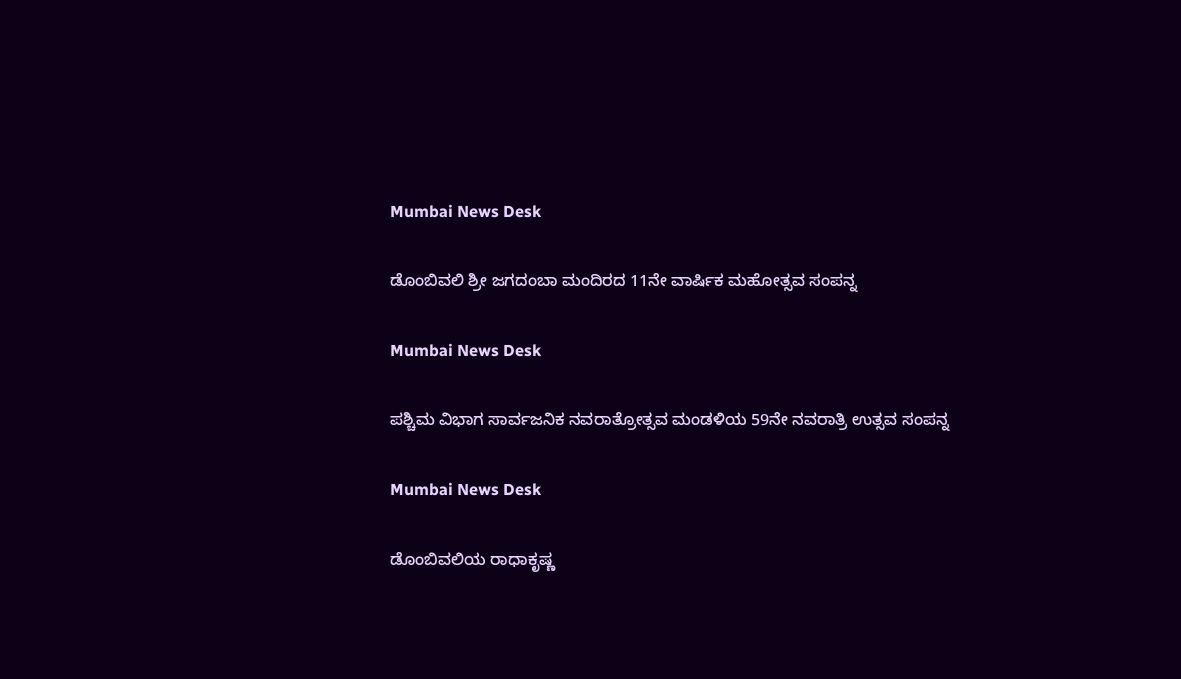Mumbai News Desk

ಡೊಂಬಿವಲಿ ಶ್ರೀ ಜಗದಂಬಾ ಮಂದಿರದ 11ನೇ ವಾರ್ಷಿಕ ಮಹೋತ್ಸವ ಸಂಪನ್ನ

Mumbai News Desk

ಪಶ್ಚಿಮ ವಿಭಾಗ ಸಾರ್ವಜನಿಕ ನವರಾತ್ರೋತ್ಸವ ಮಂಡಳಿಯ 59ನೇ ನವರಾತ್ರಿ ಉತ್ಸವ ಸಂಪನ್ನ

Mumbai News Desk

ಡೊಂಬಿವಲಿಯ ರಾಧಾಕೃಷ್ಣ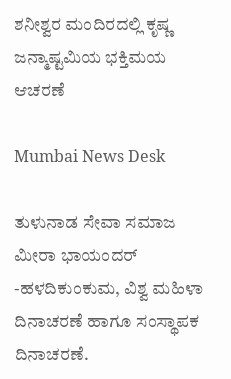ಶನೀಶ್ವರ ಮಂದಿರದಲ್ಲಿ ಕೃಷ್ಣ ಜನ್ಮಾಷ್ಟಮಿಯ ಭಕ್ತಿಮಯ ಆಚರಣೆ

Mumbai News Desk

ತುಳುನಾಡ ಸೇವಾ ಸಮಾಜ ಮೀರಾ ಭಾಯಂದರ್ -ಹಳದಿಕುಂಕುಮ, ವಿಶ್ವ ಮಹಿಳಾ ದಿನಾಚರಣೆ ಹಾಗೂ ಸಂಸ್ಥಾಪಕ ದಿನಾಚರಣೆ.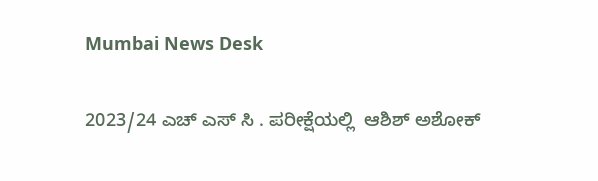Mumbai News Desk

2023/24 ಎಚ್ ಎಸ್ ಸಿ . ಪರೀಕ್ಷೆಯಲ್ಲಿ  ಆಶಿಶ್ ಅಶೋಕ್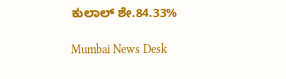ಕುಲಾಲ್ ಶೇ.84.33%

Mumbai News Desk